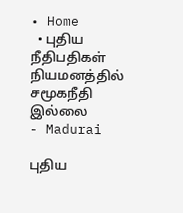• Home
  • புதிய நீதிபதிகள் நியமனத்தில் சமூகநீதி இல்லை
- Madurai

புதிய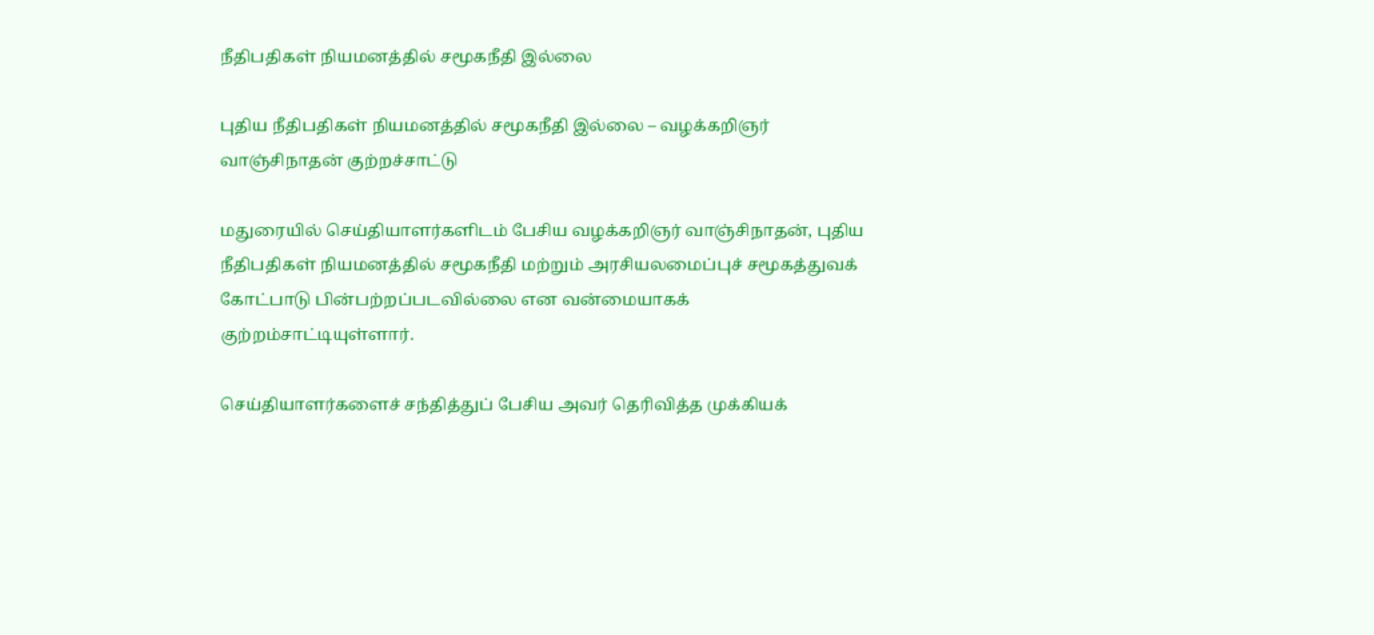நீதிபதிகள் நியமனத்தில் சமூகநீதி இல்லை

புதிய நீதிபதிகள் நியமனத்தில் சமூகநீதி இல்லை – வழக்கறிஞர் வாஞ்சிநாதன் குற்றச்சாட்டு

மதுரையில் செய்தியாளர்களிடம் பேசிய வழக்கறிஞர் வாஞ்சிநாதன், புதிய நீதிபதிகள் நியமனத்தில் சமூகநீதி மற்றும் அரசியலமைப்புச் சமூகத்துவக் கோட்பாடு பின்பற்றப்படவில்லை என வன்மையாகக் குற்றம்சாட்டியுள்ளார்.

செய்தியாளர்களைச் சந்தித்துப் பேசிய அவர் தெரிவித்த முக்கியக்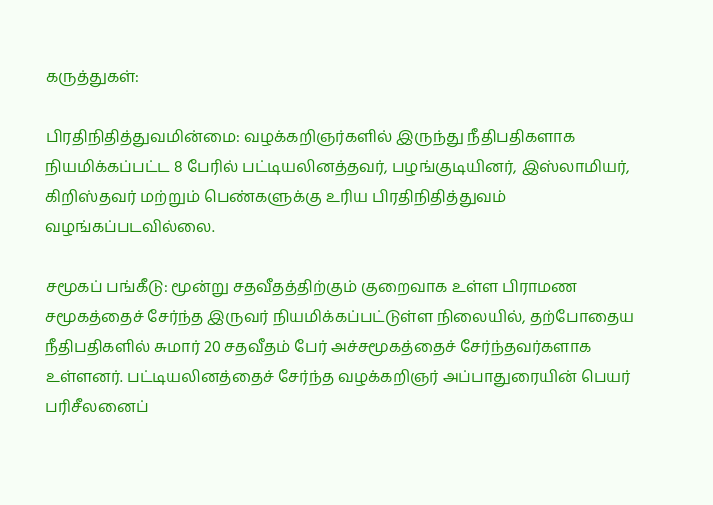கருத்துகள்:

பிரதிநிதித்துவமின்மை: வழக்கறிஞர்களில் இருந்து நீதிபதிகளாக நியமிக்கப்பட்ட 8 பேரில் பட்டியலினத்தவர், பழங்குடியினர், இஸ்லாமியர், கிறிஸ்தவர் மற்றும் பெண்களுக்கு உரிய பிரதிநிதித்துவம் வழங்கப்படவில்லை.

சமூகப் பங்கீடு: மூன்று சதவீதத்திற்கும் குறைவாக உள்ள பிராமண சமூகத்தைச் சேர்ந்த இருவர் நியமிக்கப்பட்டுள்ள நிலையில், தற்போதைய நீதிபதிகளில் சுமார் 20 சதவீதம் பேர் அச்சமூகத்தைச் சேர்ந்தவர்களாக உள்ளனர். பட்டியலினத்தைச் சேர்ந்த வழக்கறிஞர் அப்பாதுரையின் பெயர் பரிசீலனைப்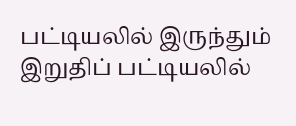பட்டியலில் இருந்தும் இறுதிப் பட்டியலில்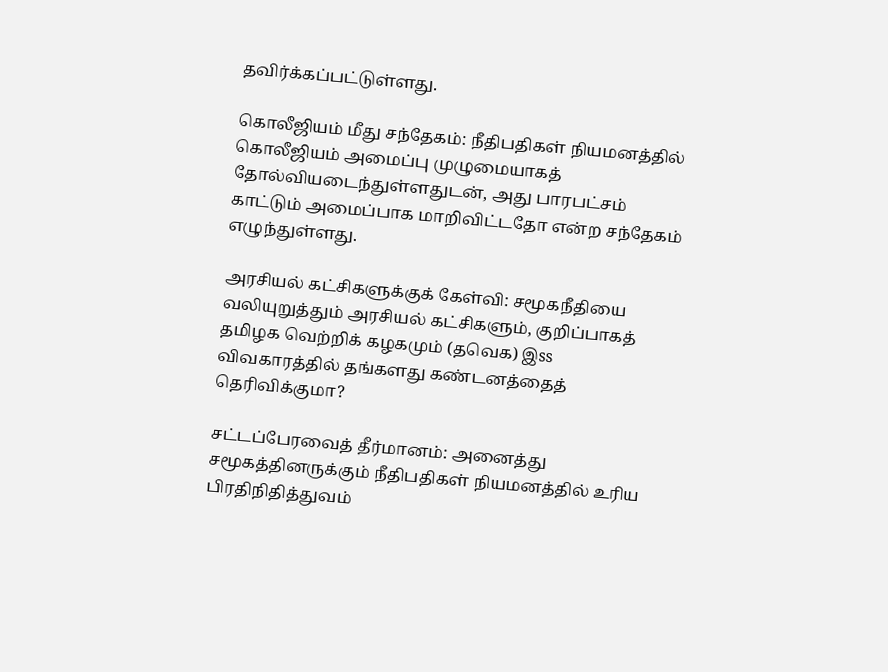தவிர்க்கப்பட்டுள்ளது.

கொலீஜியம் மீது சந்தேகம்: நீதிபதிகள் நியமனத்தில் கொலீஜியம் அமைப்பு முழுமையாகத் தோல்வியடைந்துள்ளதுடன், அது பாரபட்சம் காட்டும் அமைப்பாக மாறிவிட்டதோ என்ற சந்தேகம் எழுந்துள்ளது.

அரசியல் கட்சிகளுக்குக் கேள்வி: சமூகநீதியை வலியுறுத்தும் அரசியல் கட்சிகளும், குறிப்பாகத் தமிழக வெற்றிக் கழகமும் (தவெக) இss விவகாரத்தில் தங்களது கண்டனத்தைத் தெரிவிக்குமா?

சட்டப்பேரவைத் தீர்மானம்: அனைத்து சமூகத்தினருக்கும் நீதிபதிகள் நியமனத்தில் உரிய பிரதிநிதித்துவம்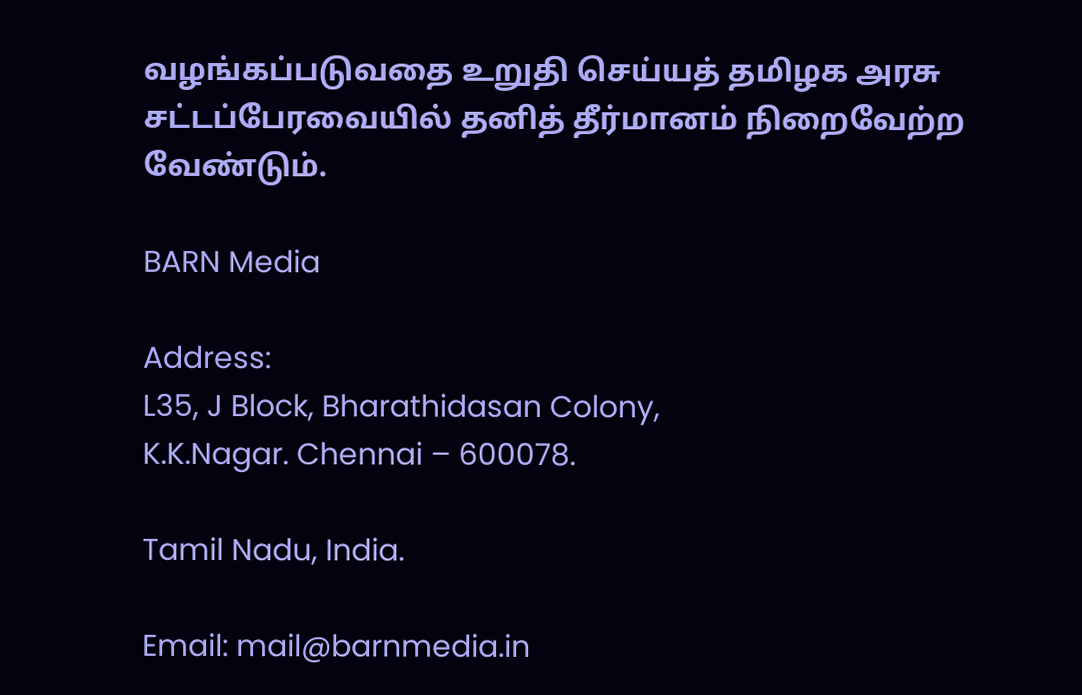வழங்கப்படுவதை உறுதி செய்யத் தமிழக அரசு சட்டப்பேரவையில் தனித் தீர்மானம் நிறைவேற்ற வேண்டும்.

BARN Media

Address:
L35, J Block, Bharathidasan Colony,
K.K.Nagar. Chennai – 600078.

Tamil Nadu, India.

Email: mail@barnmedia.in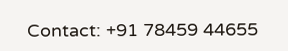Contact: +91 78459 44655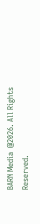BARN Media  @2026. All Rights Reserved.